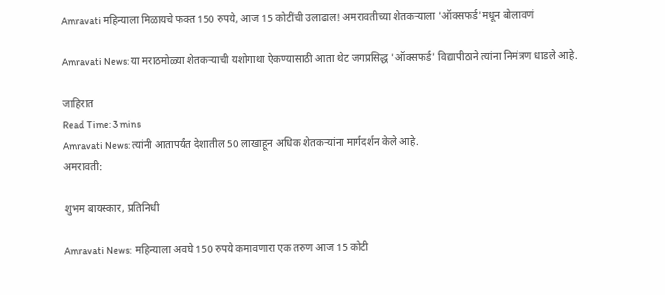Amravati महिन्याला मिळायचे फक्त 150 रुपये, आज 15 कोटींची उलाढाल! अमरावतीच्या शेतकऱ्याला 'ऑक्सफर्ड'मधून बोलावणं

Amravati News: या मराठमोळ्या शेतकऱ्याची यशोगाथा ऐकण्यासाठी आता थेट जगप्रसिद्ध 'ऑक्सफर्ड' विद्यापीठाने त्यांना निमंत्रण धाडले आहे.

जाहिरात
Read Time: 3 mins
Amravati News: त्यांनी आतापर्यंत देशातील 50 लाखाहून अधिक शेतकऱ्यांना मार्गदर्शन केले आहे.
अमरावती:

शुभम बायस्कार, प्रतिनिधी

Amravati News:  महिन्याला अवघे 150 रुपये कमावणारा एक तरुण आज 15 कोटी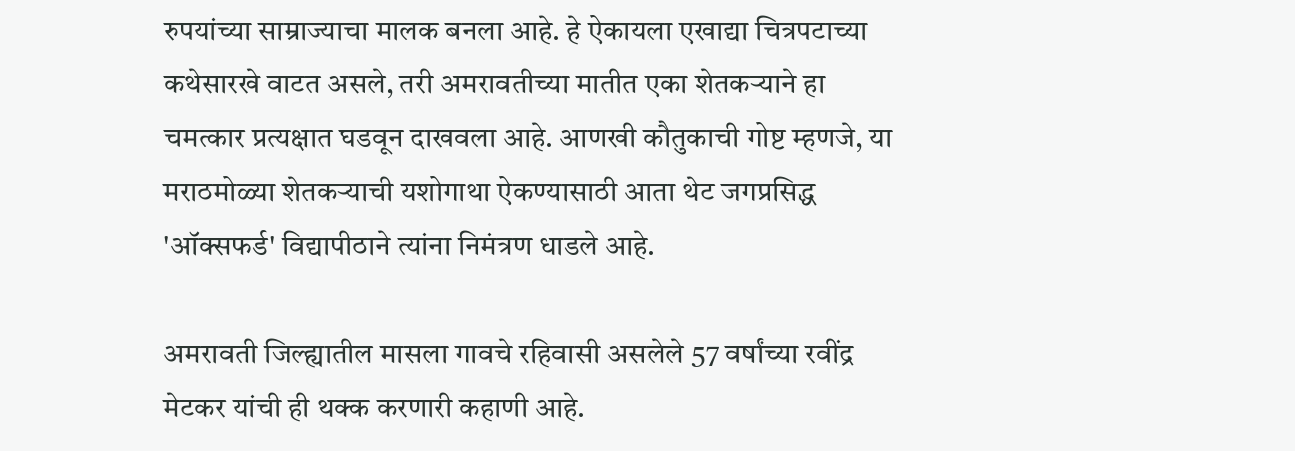रुपयांच्या साम्राज्याचा मालक बनला आहे. हे ऐकायला एखाद्या चित्रपटाच्या कथेसारखे वाटत असले, तरी अमरावतीच्या मातीत एका शेतकऱ्याने हा चमत्कार प्रत्यक्षात घडवून दाखवला आहे. आणखी कौतुकाची गोष्ट म्हणजे, या मराठमोळ्या शेतकऱ्याची यशोगाथा ऐकण्यासाठी आता थेट जगप्रसिद्ध 'ऑक्सफर्ड' विद्यापीठाने त्यांना निमंत्रण धाडले आहे.

अमरावती जिल्ह्यातील मासला गावचे रहिवासी असलेले 57 वर्षांच्या रवींद्र मेटकर यांची ही थक्क करणारी कहाणी आहे.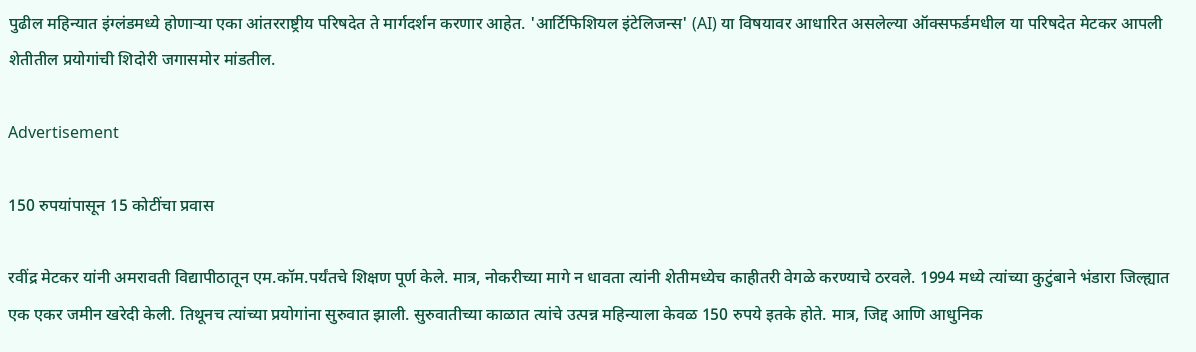पुढील महिन्यात इंग्लंडमध्ये होणाऱ्या एका आंतरराष्ट्रीय परिषदेत ते मार्गदर्शन करणार आहेत. 'आर्टिफिशियल इंटेलिजन्स' (AI) या विषयावर आधारित असलेल्या ऑक्सफर्डमधील या परिषदेत मेटकर आपली शेतीतील प्रयोगांची शिदोरी जगासमोर मांडतील.

Advertisement

150 रुपयांपासून 15 कोटींचा प्रवास

रवींद्र मेटकर यांनी अमरावती विद्यापीठातून एम.कॉम.पर्यंतचे शिक्षण पूर्ण केले. मात्र, नोकरीच्या मागे न धावता त्यांनी शेतीमध्येच काहीतरी वेगळे करण्याचे ठरवले. 1994 मध्ये त्यांच्या कुटुंबाने भंडारा जिल्ह्यात एक एकर जमीन खरेदी केली. तिथूनच त्यांच्या प्रयोगांना सुरुवात झाली. सुरुवातीच्या काळात त्यांचे उत्पन्न महिन्याला केवळ 150 रुपये इतके होते. मात्र, जिद्द आणि आधुनिक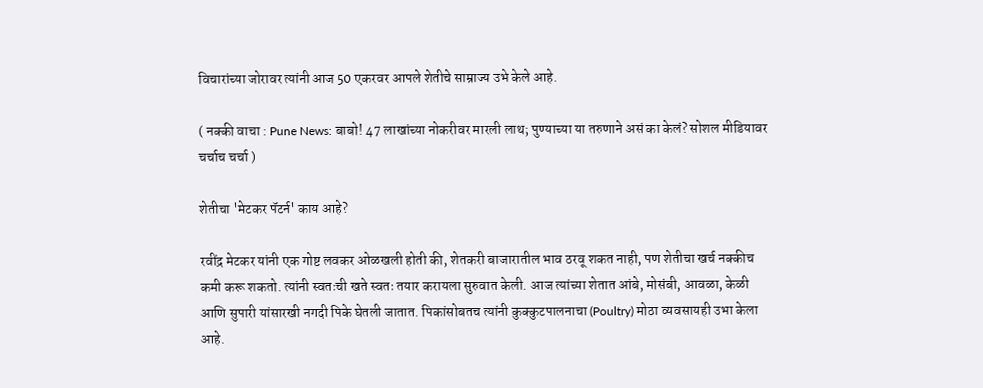विचारांच्या जोरावर त्यांनी आज 50 एकरवर आपले शेतीचे साम्राज्य उभे केले आहे.

( नक्की वाचा : Pune News: बाबो! 47 लाखांच्या नोकरीवर मारली लाथ; पुण्याच्या या तरुणाने असं का केलं? सोशल मीडियावर चर्चाच चर्चा )

शेतीचा 'मेटकर पॅटर्न' काय आहे?

रवींद्र मेटकर यांनी एक गोष्ट लवकर ओळखली होती की, शेतकरी बाजारातील भाव ठरवू शकत नाही, पण शेतीचा खर्च नक्कीच कमी करू शकतो. त्यांनी स्वतःची खते स्वतः तयार करायला सुरुवात केली. आज त्यांच्या शेतात आंबे, मोसंबी, आवळा, केळी आणि सुपारी यांसारखी नगदी पिके घेतली जातात. पिकांसोबतच त्यांनी कुक्कुटपालनाचा (Poultry) मोठा व्यवसायही उभा केला आहे.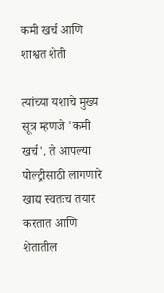कमी खर्च आणि शाश्वत शेती

त्यांच्या यशाचे मुख्य सूत्र म्हणजे 'कमी खर्च'. ते आपल्या पोल्ट्रीसाठी लागणारे खाद्य स्वतःच तयार करतात आणि शेतातील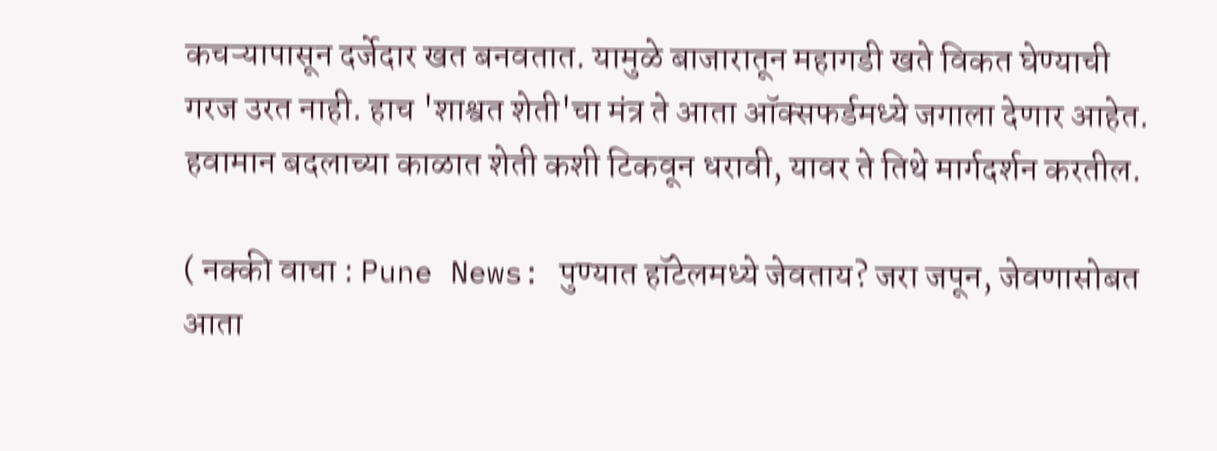कचऱ्यापासून दर्जेदार खत बनवतात. यामुळे बाजारातून महागडी खते विकत घेण्याची गरज उरत नाही. हाच 'शाश्वत शेती'चा मंत्र ते आता ऑक्सफर्डमध्ये जगाला देणार आहेत. हवामान बदलाच्या काळात शेती कशी टिकवून धरावी, यावर ते तिथे मार्गदर्शन करतील.

( नक्की वाचा : Pune News: पुण्यात हॉटेलमध्ये जेवताय? जरा जपून, जेवणासोबत आता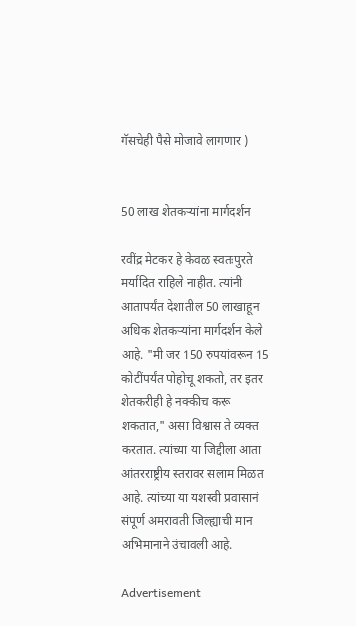गॅसचेही पैसे मोजावे लागणार )


50 लाख शेतकऱ्यांना मार्गदर्शन

रवींद्र मेटकर हे केवळ स्वतःपुरते मर्यादित राहिले नाहीत. त्यांनी आतापर्यंत देशातील 50 लाखाहून अधिक शेतकऱ्यांना मार्गदर्शन केले आहे. "मी जर 150 रुपयांवरून 15 कोटींपर्यंत पोहोचू शकतो, तर इतर शेतकरीही हे नक्कीच करू शकतात," असा विश्वास ते व्यक्त करतात. त्यांच्या या जिद्दीला आता आंतरराष्ट्रीय स्तरावर सलाम मिळत आहे. त्यांच्या या यशस्वी प्रवासानं संपूर्ण अमरावती जिल्ह्याची मान अभिमानाने उंचावली आहे.

Advertisement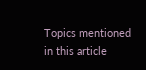Topics mentioned in this article